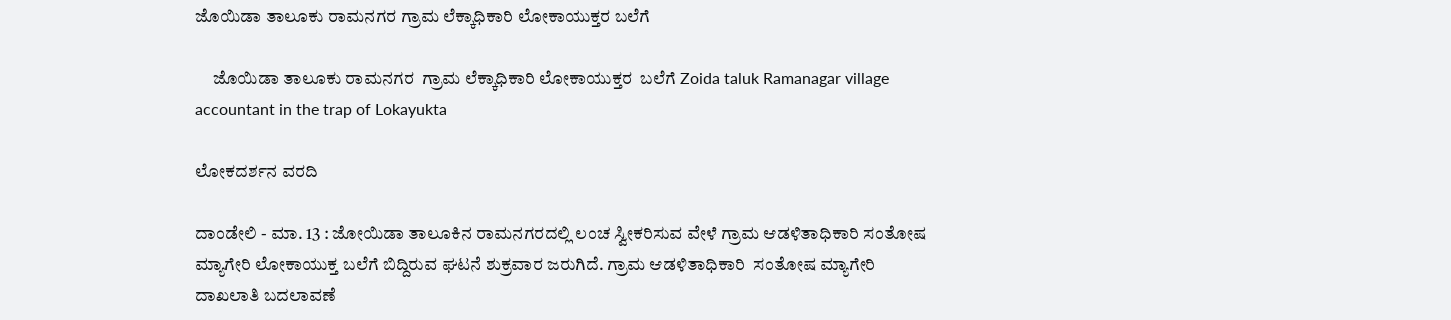ಜೊಯಿಡಾ ತಾಲೂಕು ರಾಮನಗರ ಗ್ರಾಮ ಲೆಕ್ಕಾಧಿಕಾರಿ ಲೋಕಾಯುಕ್ತರ ಬಲೆಗೆ

     ಜೊಯಿಡಾ ತಾಲೂಕು ರಾಮನಗರ  ಗ್ರಾಮ ಲೆಕ್ಕಾಧಿಕಾರಿ ಲೋಕಾಯುಕ್ತರ  ಬಲೆಗೆ Zoida taluk Ramanagar village accountant in the trap of Lokayukta

ಲೋಕದರ್ಶನ ವರದಿ

ದಾಂಡೇಲಿ - ಮಾ. 13 : ಜೋಯಿಡಾ ತಾಲೂಕಿನ ರಾಮನಗರದಲ್ಲಿ ಲಂಚ ಸ್ವೀಕರಿಸುವ ವೇಳೆ ಗ್ರಾಮ ಆಡಳಿತಾಧಿಕಾರಿ ಸಂತೋಷ ಮ್ಯಾಗೇರಿ ಲೋಕಾಯುಕ್ತ ಬಲೆಗೆ ಬಿದ್ದಿರುವ ಘಟನೆ ಶುಕ್ರವಾರ ಜರುಗಿದೆ. ಗ್ರಾಮ ಆಡಳಿತಾಧಿಕಾರಿ  ಸಂತೋಷ ಮ್ಯಾಗೇರಿ ದಾಖಲಾತಿ ಬದಲಾವಣೆ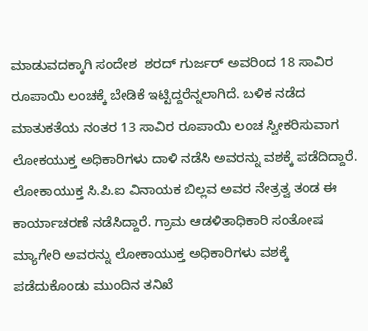ಮಾಡುವದಕ್ಕಾಗಿ ಸಂದೇಶ  ಶರದ್ ಗುರ್ಜರ್ ಅವರಿಂದ 18 ಸಾವಿರ ರೂಪಾಯಿ ಲಂಚಕ್ಕೆ ಬೇಡಿಕೆ ಇಟ್ಟಿದ್ದರೆನ್ನಲಾಗಿದೆ. ಬಳಿಕ ನಡೆದ ಮಾತುಕತೆಯ ನಂತರ 13 ಸಾವಿರ ರೂಪಾಯಿ ಲಂಚ ಸ್ವೀಕರಿಸುವಾಗ ಲೋಕಯುಕ್ತ ಅಧಿಕಾರಿಗಳು ದಾಳಿ ನಡೆಸಿ ಅವರನ್ನು ವಶಕ್ಕೆ ಪಡೆದಿದ್ದಾರೆ. ಲೋಕಾಯುಕ್ತ ಸಿ.ಪಿ.ಐ ವಿನಾಯಕ ಬಿಲ್ಲವ ಅವರ ನೇತ್ರತ್ವ ತಂಡ ಈ ಕಾರ್ಯಾಚರಣೆ ನಡೆಸಿದ್ದಾರೆ. ಗ್ರಾಮ ಆಡಳಿತಾಧಿಕಾರಿ ಸಂತೋಷ ಮ್ಯಾಗೇರಿ ಅವರನ್ನು ಲೋಕಾಯುಕ್ತ ಅಧಿಕಾರಿಗಳು ವಶಕ್ಕೆ ಪಡೆದುಕೊಂಡು ಮುಂದಿನ ತನಿಖೆ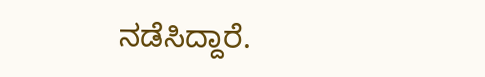ನಡೆಸಿದ್ದಾರೆ.